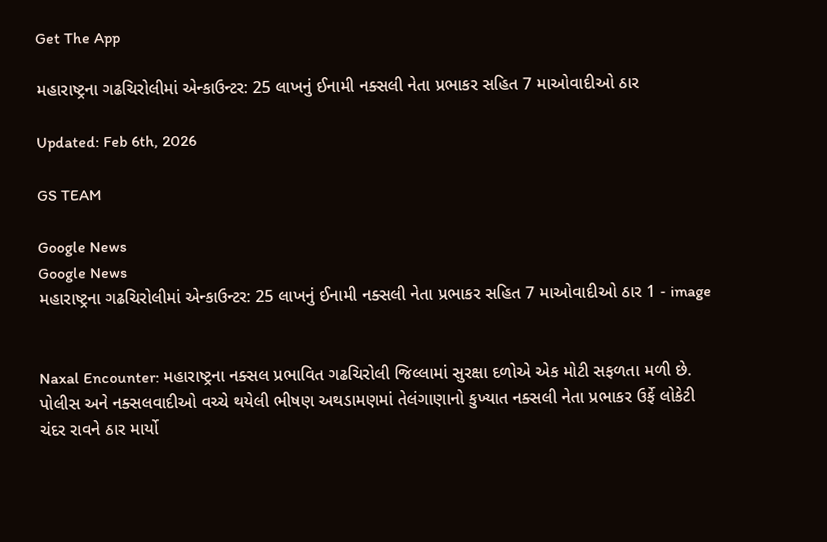Get The App

મહારાષ્ટ્રના ગઢચિરોલીમાં એન્કાઉન્ટર: 25 લાખનું ઈનામી નક્સલી નેતા પ્રભાકર સહિત 7 માઓવાદીઓ ઠાર

Updated: Feb 6th, 2026

GS TEAM

Google News
Google News
મહારાષ્ટ્રના ગઢચિરોલીમાં એન્કાઉન્ટર: 25 લાખનું ઈનામી નક્સલી નેતા પ્રભાકર સહિત 7 માઓવાદીઓ ઠાર 1 - image


Naxal Encounter: મહારાષ્ટ્રના નક્સલ પ્રભાવિત ગઢચિરોલી જિલ્લામાં સુરક્ષા દળોએ એક મોટી સફળતા મળી છે. પોલીસ અને નક્સલવાદીઓ વચ્ચે થયેલી ભીષણ અથડામણમાં તેલંગાણાનો કુખ્યાત નક્સલી નેતા પ્રભાકર ઉર્ફે લોકેટી ચંદર રાવને ઠાર માર્યો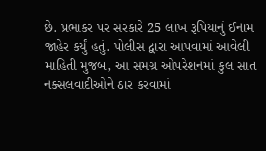છે. પ્રભાકર પર સરકારે 25 લાખ રૂપિયાનું ઈનામ જાહેર કર્યું હતું. પોલીસ દ્વારા આપવામાં આવેલી માહિતી મુજબ, આ સમગ્ર ઓપરેશનમાં કુલ સાત નક્સલવાદીઓને ઠાર કરવામાં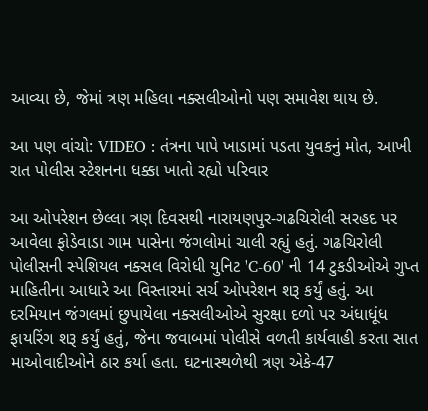આવ્યા છે, જેમાં ત્રણ મહિલા નક્સલીઓનો પણ સમાવેશ થાય છે.

આ પણ વાંચો: VIDEO : તંત્રના પાપે ખાડામાં પડતા યુવકનું મોત, આખી રાત પોલીસ સ્ટેશનના ધક્કા ખાતો રહ્યો પરિવાર

આ ઓપરેશન છેલ્લા ત્રણ દિવસથી નારાયણપુર-ગઢચિરોલી સરહદ પર આવેલા ફોડેવાડા ગામ પાસેના જંગલોમાં ચાલી રહ્યું હતું. ગઢચિરોલી પોલીસની સ્પેશિયલ નક્સલ વિરોધી યુનિટ 'C-60' ની 14 ટુકડીઓએ ગુપ્ત માહિતીના આધારે આ વિસ્તારમાં સર્ચ ઓપરેશન શરૂ કર્યું હતું. આ દરમિયાન જંગલમાં છુપાયેલા નક્સલીઓએ સુરક્ષા દળો પર અંધાધૂંધ ફાયરિંગ શરૂ કર્યું હતું, જેના જવાબમાં પોલીસે વળતી કાર્યવાહી કરતા સાત માઓવાદીઓને ઠાર કર્યા હતા. ઘટનાસ્થળેથી ત્રણ એકે-47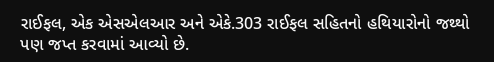રાઈફલ, એક એસએલઆર અને એકે.303 રાઈફલ સહિતનો હથિયારોનો જથ્થો પણ જપ્ત કરવામાં આવ્યો છે.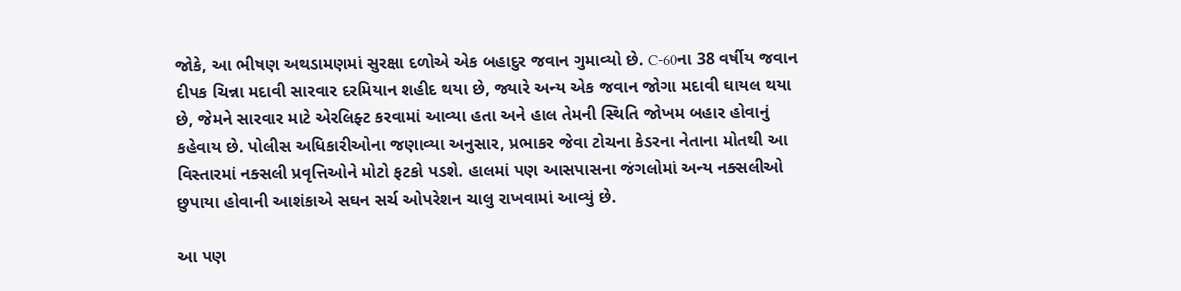જોકે, આ ભીષણ અથડામણમાં સુરક્ષા દળોએ એક બહાદુર જવાન ગુમાવ્યો છે. C-60ના 38 વર્ષીય જવાન દીપક ચિન્ના મદાવી સારવાર દરમિયાન શહીદ થયા છે, જ્યારે અન્ય એક જવાન જોગા મદાવી ઘાયલ થયા છે, જેમને સારવાર માટે એરલિફ્ટ કરવામાં આવ્યા હતા અને હાલ તેમની સ્થિતિ જોખમ બહાર હોવાનું કહેવાય છે. પોલીસ અધિકારીઓના જણાવ્યા અનુસાર, પ્રભાકર જેવા ટોચના કેડરના નેતાના મોતથી આ વિસ્તારમાં નક્સલી પ્રવૃત્તિઓને મોટો ફટકો પડશે. હાલમાં પણ આસપાસના જંગલોમાં અન્ય નક્સલીઓ છુપાયા હોવાની આશંકાએ સઘન સર્ચ ઓપરેશન ચાલુ રાખવામાં આવ્યું છે.

આ પણ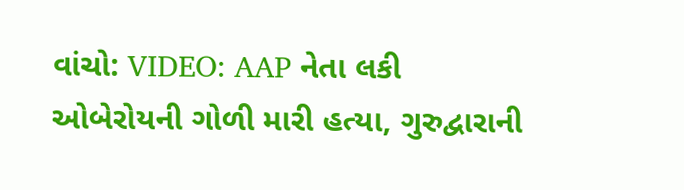વાંચો: VIDEO: AAP નેતા લકી ઓબેરોયની ગોળી મારી હત્યા, ગુરુદ્વારાની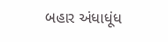બહાર અંધાધૂંધ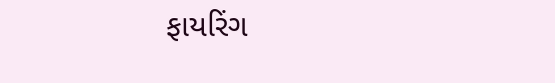ફાયરિંગ